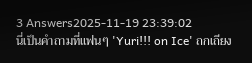3 Answers2025-11-19 23:39:02
นี่เป็นคำถามที่แฟนๆ 'Yuri!!! on Ice' ถกเถียง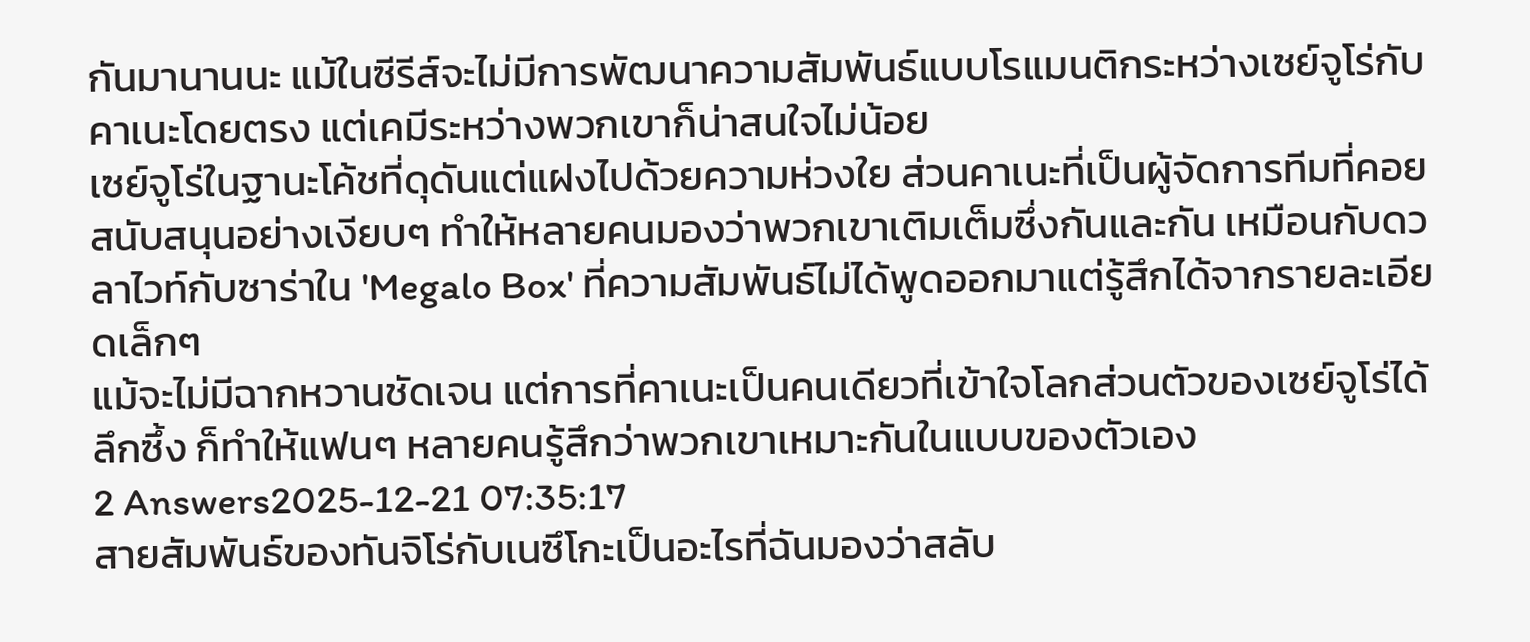กันมานานนะ แม้ในซีรีส์จะไม่มีการพัฒนาความสัมพันธ์แบบโรแมนติกระหว่างเซย์จูโร่กับคาเนะโดยตรง แต่เคมีระหว่างพวกเขาก็น่าสนใจไม่น้อย
เซย์จูโร่ในฐานะโค้ชที่ดุดันแต่แฝงไปด้วยความห่วงใย ส่วนคาเนะที่เป็นผู้จัดการทีมที่คอยสนับสนุนอย่างเงียบๆ ทำให้หลายคนมองว่าพวกเขาเติมเต็มซึ่งกันและกัน เหมือนกับดวลาไวท์กับซาร่าใน 'Megalo Box' ที่ความสัมพันธ์ไม่ได้พูดออกมาแต่รู้สึกได้จากรายละเอียดเล็กๆ
แม้จะไม่มีฉากหวานชัดเจน แต่การที่คาเนะเป็นคนเดียวที่เข้าใจโลกส่วนตัวของเซย์จูโร่ได้ลึกซึ้ง ก็ทำให้แฟนๆ หลายคนรู้สึกว่าพวกเขาเหมาะกันในแบบของตัวเอง
2 Answers2025-12-21 07:35:17
สายสัมพันธ์ของทันจิโร่กับเนซึโกะเป็นอะไรที่ฉันมองว่าสลับ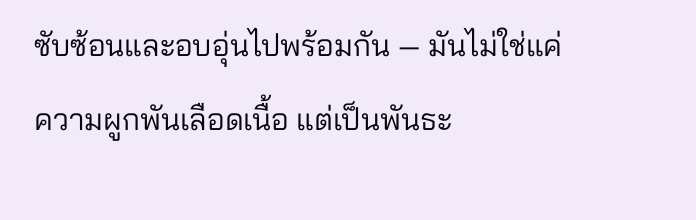ซับซ้อนและอบอุ่นไปพร้อมกัน — มันไม่ใช่แค่ความผูกพันเลือดเนื้อ แต่เป็นพันธะ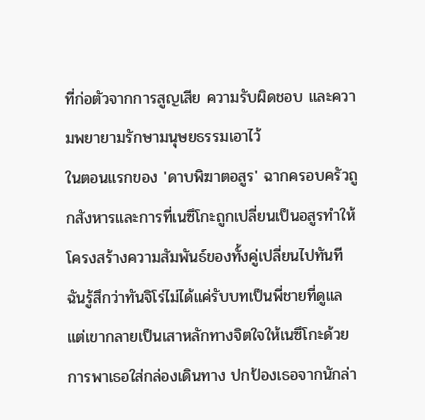ที่ก่อตัวจากการสูญเสีย ความรับผิดชอบ และความพยายามรักษามนุษยธรรมเอาไว้
ในตอนแรกของ 'ดาบพิฆาตอสูร' ฉากครอบครัวถูกสังหารและการที่เนซึโกะถูกเปลี่ยนเป็นอสูรทำให้โครงสร้างความสัมพันธ์ของทั้งคู่เปลี่ยนไปทันที ฉันรู้สึกว่าทันจิโร่ไม่ได้แค่รับบทเป็นพี่ชายที่ดูแล แต่เขากลายเป็นเสาหลักทางจิตใจให้เนซึโกะด้วย การพาเธอใส่กล่องเดินทาง ปกป้องเธอจากนักล่า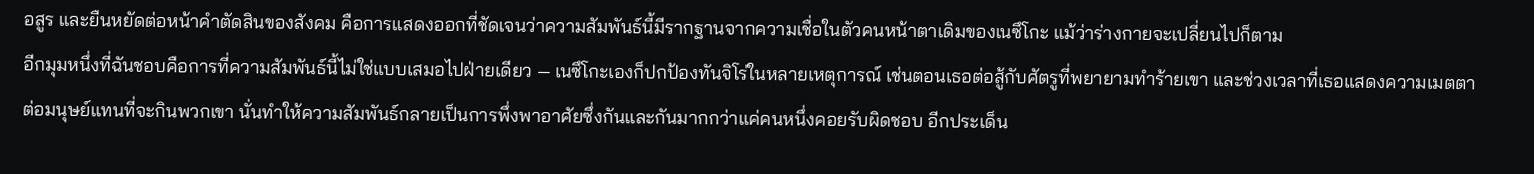อสูร และยืนหยัดต่อหน้าคำตัดสินของสังคม คือการแสดงออกที่ชัดเจนว่าความสัมพันธ์นี้มีรากฐานจากความเชื่อในตัวคนหน้าตาเดิมของเนซึโกะ แม้ว่าร่างกายจะเปลี่ยนไปก็ตาม
อีกมุมหนึ่งที่ฉันชอบคือการที่ความสัมพันธ์นี้ไม่ใช่แบบเสมอไปฝ่ายเดียว — เนซึโกะเองก็ปกป้องทันจิโร่ในหลายเหตุการณ์ เช่นตอนเธอต่อสู้กับศัตรูที่พยายามทำร้ายเขา และช่วงเวลาที่เธอแสดงความเมตตาต่อมนุษย์แทนที่จะกินพวกเขา นั่นทำให้ความสัมพันธ์กลายเป็นการพึ่งพาอาศัยซึ่งกันและกันมากกว่าแค่คนหนึ่งคอยรับผิดชอบ อีกประเด็น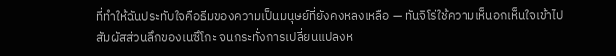ที่ทำให้ฉันประทับใจคือธีมของความเป็นมนุษย์ที่ยังคงหลงเหลือ — ทันจิโร่ใช้ความเห็นอกเห็นใจเข้าไปสัมผัสส่วนลึกของเนซึโกะ จนกระทั่งการเปลี่ยนแปลงห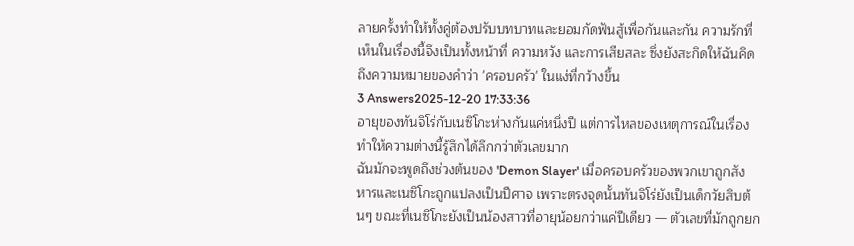ลายครั้งทำให้ทั้งคู่ต้องปรับบทบาทและยอมกัดฟันสู้เพื่อกันและกัน ความรักที่เห็นในเรื่องนี้จึงเป็นทั้งหน้าที่ ความหวัง และการเสียสละ ซึ่งยังสะกิดให้ฉันคิดถึงความหมายของคำว่า 'ครอบครัว' ในแง่ที่กว้างขึ้น
3 Answers2025-12-20 17:33:36
อายุของทันจิโร่กับเนซึโกะห่างกันแค่หนึ่งปี แต่การไหลของเหตุการณ์ในเรื่องทำให้ความต่างนี้รู้สึกได้ลึกกว่าตัวเลขมาก
ฉันมักจะพูดถึงช่วงต้นของ 'Demon Slayer' เมื่อครอบครัวของพวกเขาถูกสังหารและเนซึโกะถูกแปลงเป็นปีศาจ เพราะตรงจุดนั้นทันจิโร่ยังเป็นเด็กวัยสิบต้นๆ ขณะที่เนซึโกะยังเป็นน้องสาวที่อายุน้อยกว่าแค่ปีเดียว — ตัวเลขที่มักถูกยก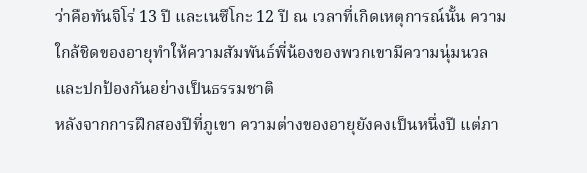ว่าคือทันจิโร่ 13 ปี และเนซึโกะ 12 ปี ณ เวลาที่เกิดเหตุการณ์นั้น ความใกล้ชิดของอายุทำให้ความสัมพันธ์พี่น้องของพวกเขามีความนุ่มนวลและปกป้องกันอย่างเป็นธรรมชาติ
หลังจากการฝึกสองปีที่ภูเขา ความต่างของอายุยังคงเป็นหนึ่งปี แต่ภา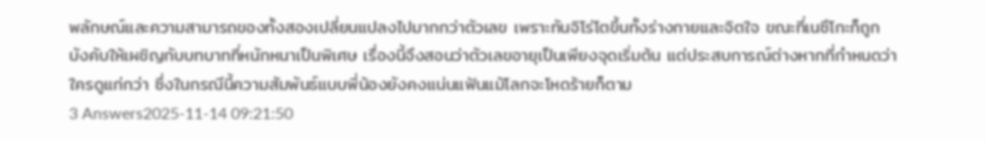พลักษณ์และความสามารถของทั้งสองเปลี่ยนแปลงไปมากกว่าตัวเลข เพราะทันจิโร่โตขึ้นทั้งร่างกายและจิตใจ ขณะที่เนซึโกะก็ถูกบังคับให้เผชิญกับบทบาทที่หนักหนาเป็นพิเศษ เรื่องนี้จึงสอนว่าตัวเลขอายุเป็นเพียงจุดเริ่มต้น แต่ประสบการณ์ต่างหากที่กำหนดว่าใครดูแก่กว่า ซึ่งในกรณีนี้ความสัมพันธ์แบบพี่น้องยังคงแน่นแฟ้นแม้โลกจะโหดร้ายก็ตาม
3 Answers2025-11-14 09:21:50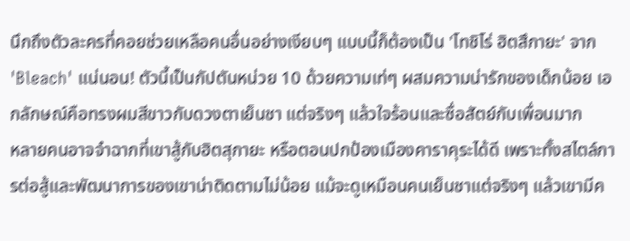นึกถึงตัวละครที่คอยช่วยเหลือคนอื่นอย่างเงียบๆ แบบนี้ก็ต้องเป็น 'โทชิโร่ ฮิตสึกายะ' จาก 'Bleach' แน่นอน! ตัวนี้เป็นกัปตันหน่วย 10 ด้วยความเท่ๆ ผสมความน่ารักของเด็กน้อย เอกลักษณ์คือทรงผมสีขาวกับดวงตาเย็นชา แต่จริงๆ แล้วใจร้อนและซื่อสัตย์กับเพื่อนมาก
หลายคนอาจจำฉากที่เขาสู้กับฮิตสุกายะ หรือตอนปกป้องเมืองคาราคุระได้ดี เพราะทั้งสไตล์การต่อสู้และพัฒนาการของเขาน่าติดตามไม่น้อย แม้จะดูเหมือนคนเย็นชาแต่จริงๆ แล้วเขามีค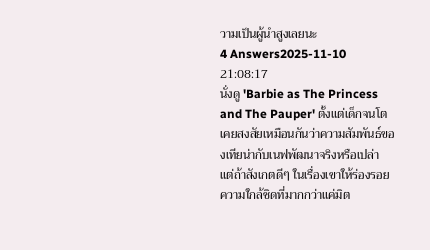วามเป็นผู้นำสูงเลยนะ
4 Answers2025-11-10 21:08:17
นั่งดู 'Barbie as The Princess and The Pauper' ตั้งแต่เด็กจนโต เคยสงสัยเหมือนกันว่าความสัมพันธ์ของเทียน่ากับเนฟพัฒนาจริงหรือเปล่า แต่ถ้าสังเกตดีๆ ในเรื่องเขาให้ร่องรอยความใกล้ชิดที่มากกว่าแค่มิต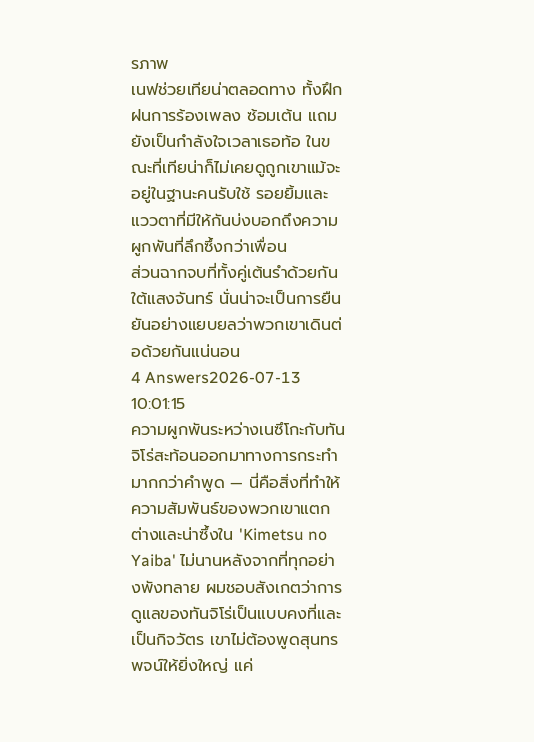รภาพ
เนฟช่วยเทียน่าตลอดทาง ทั้งฝึกฝนการร้องเพลง ซ้อมเต้น แถมยังเป็นกำลังใจเวลาเธอท้อ ในขณะที่เทียน่าก็ไม่เคยดูถูกเขาแม้จะอยู่ในฐานะคนรับใช้ รอยยิ้มและแววตาที่มีให้กันบ่งบอกถึงความผูกพันที่ลึกซึ้งกว่าเพื่อน
ส่วนฉากจบที่ทั้งคู่เต้นรำด้วยกันใต้แสงจันทร์ นั่นน่าจะเป็นการยืนยันอย่างแยบยลว่าพวกเขาเดินต่อด้วยกันแน่นอน
4 Answers2026-07-13 10:01:15
ความผูกพันระหว่างเนซึโกะกับทันจิโร่สะท้อนออกมาทางการกระทำมากกว่าคำพูด — นี่คือสิ่งที่ทำให้ความสัมพันธ์ของพวกเขาแตกต่างและน่าซึ้งใน 'Kimetsu no Yaiba' ไม่นานหลังจากที่ทุกอย่างพังทลาย ผมชอบสังเกตว่าการดูแลของทันจิโร่เป็นแบบคงที่และเป็นกิจวัตร เขาไม่ต้องพูดสุนทรพจน์ให้ยิ่งใหญ่ แค่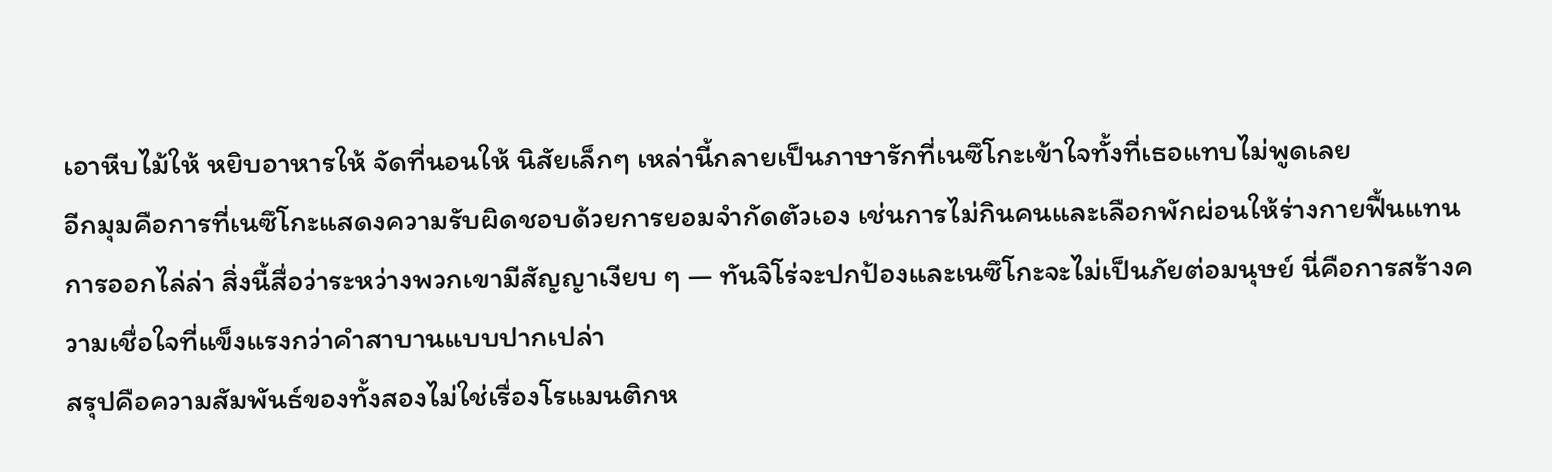เอาหีบไม้ให้ หยิบอาหารให้ จัดที่นอนให้ นิสัยเล็กๆ เหล่านี้กลายเป็นภาษารักที่เนซึโกะเข้าใจทั้งที่เธอแทบไม่พูดเลย
อีกมุมคือการที่เนซึโกะแสดงความรับผิดชอบด้วยการยอมจำกัดตัวเอง เช่นการไม่กินคนและเลือกพักผ่อนให้ร่างกายฟื้นแทนการออกไล่ล่า สิ่งนี้สื่อว่าระหว่างพวกเขามีสัญญาเงียบ ๆ — ทันจิโร่จะปกป้องและเนซึโกะจะไม่เป็นภัยต่อมนุษย์ นี่คือการสร้างความเชื่อใจที่แข็งแรงกว่าคำสาบานแบบปากเปล่า
สรุปคือความสัมพันธ์ของทั้งสองไม่ใช่เรื่องโรแมนติกห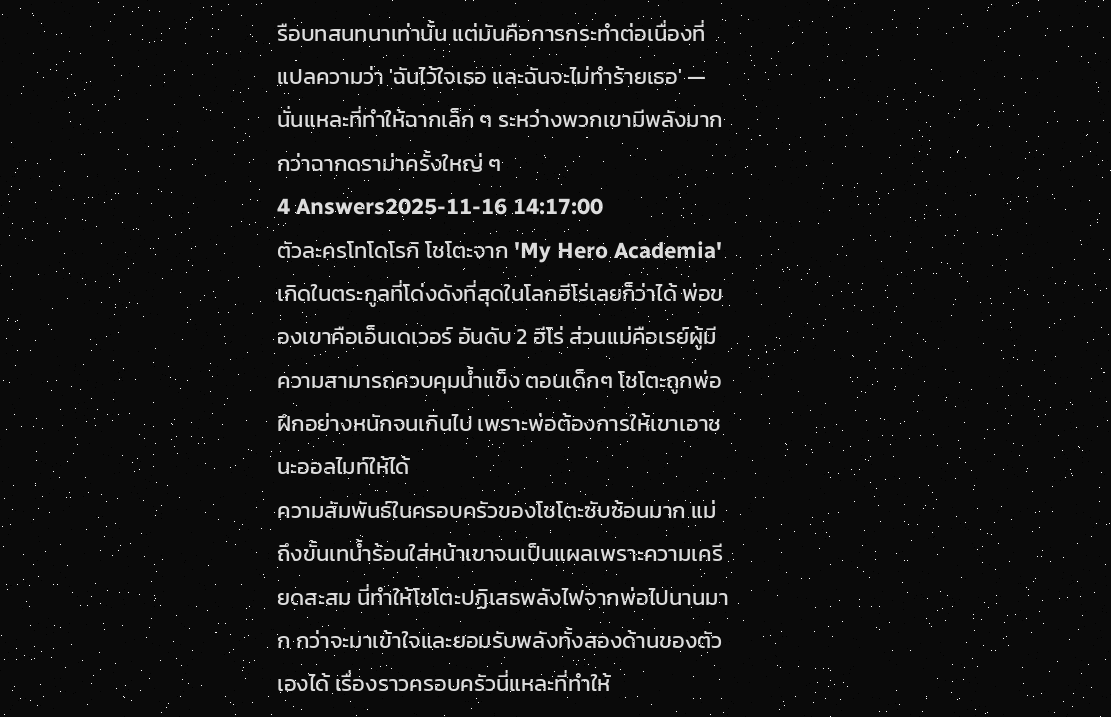รือบทสนทนาเท่านั้น แต่มันคือการกระทำต่อเนื่องที่แปลความว่า 'ฉันไว้ใจเธอ และฉันจะไม่ทำร้ายเธอ' — นั่นแหละที่ทำให้ฉากเล็ก ๆ ระหว่างพวกเขามีพลังมากกว่าฉากดราม่าครั้งใหญ่ ๆ
4 Answers2025-11-16 14:17:00
ตัวละครโทโดโรกิ โชโตะจาก 'My Hero Academia' เกิดในตระกูลที่โด่งดังที่สุดในโลกฮีโร่เลยก็ว่าได้ พ่อของเขาคือเอ็นเดเวอร์ อันดับ 2 ฮีโร่ ส่วนแม่คือเรย์ผู้มีความสามารถควบคุมน้ำแข็ง ตอนเด็กๆ โชโตะถูกพ่อฝึกอย่างหนักจนเกินไป เพราะพ่อต้องการให้เขาเอาชนะออลไมท์ให้ได้
ความสัมพันธ์ในครอบครัวของโชโตะซับซ้อนมาก แม่ถึงขั้นเทน้ำร้อนใส่หน้าเขาจนเป็นแผลเพราะความเครียดสะสม นี่ทำให้โชโตะปฏิเสธพลังไฟจากพ่อไปนานมาก กว่าจะมาเข้าใจและยอมรับพลังทั้งสองด้านของตัวเองได้ เรื่องราวครอบครัวนี่แหละที่ทำให้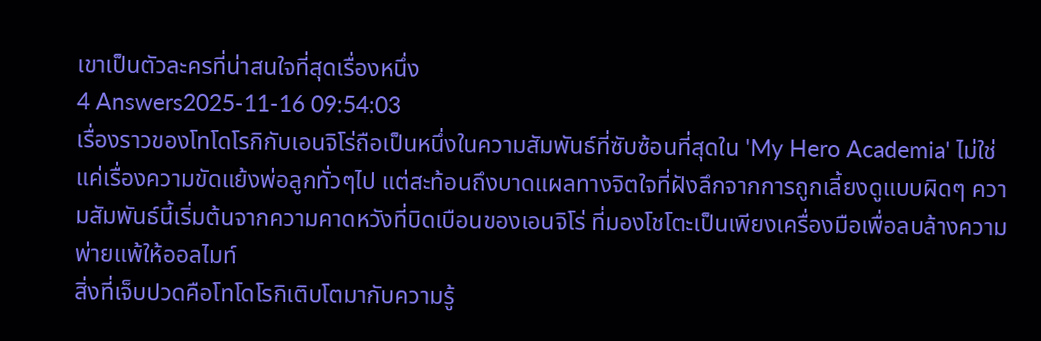เขาเป็นตัวละครที่น่าสนใจที่สุดเรื่องหนึ่ง
4 Answers2025-11-16 09:54:03
เรื่องราวของโทโดโรกิกับเอนจิโร่ถือเป็นหนึ่งในความสัมพันธ์ที่ซับซ้อนที่สุดใน 'My Hero Academia' ไม่ใช่แค่เรื่องความขัดแย้งพ่อลูกทั่วๆไป แต่สะท้อนถึงบาดแผลทางจิตใจที่ฝังลึกจากการถูกเลี้ยงดูแบบผิดๆ ความสัมพันธ์นี้เริ่มต้นจากความคาดหวังที่บิดเบือนของเอนจิโร่ ที่มองโชโตะเป็นเพียงเครื่องมือเพื่อลบล้างความพ่ายแพ้ให้ออลไมท์
สิ่งที่เจ็บปวดคือโทโดโรกิเติบโตมากับความรู้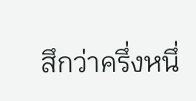สึกว่าครึ่งหนึ่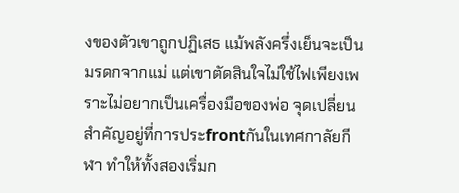งของตัวเขาถูกปฏิเสธ แม้พลังครึ่งเย็นจะเป็นมรดกจากแม่ แต่เขาตัดสินใจไม่ใช้ไฟเพียงเพราะไม่อยากเป็นเครื่องมือของพ่อ จุดเปลี่ยนสำคัญอยู่ที่การประfrontกันในเทศกาลัยกีฬา ทำให้ทั้งสองเริ่มก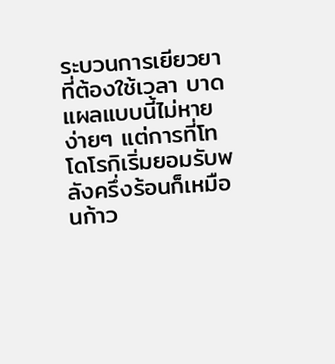ระบวนการเยียวยาที่ต้องใช้เวลา บาดแผลแบบนี้ไม่หายง่ายๆ แต่การที่โทโดโรกิเริ่มยอมรับพลังครึ่งร้อนก็เหมือนก้าว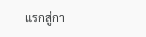แรกสู่กา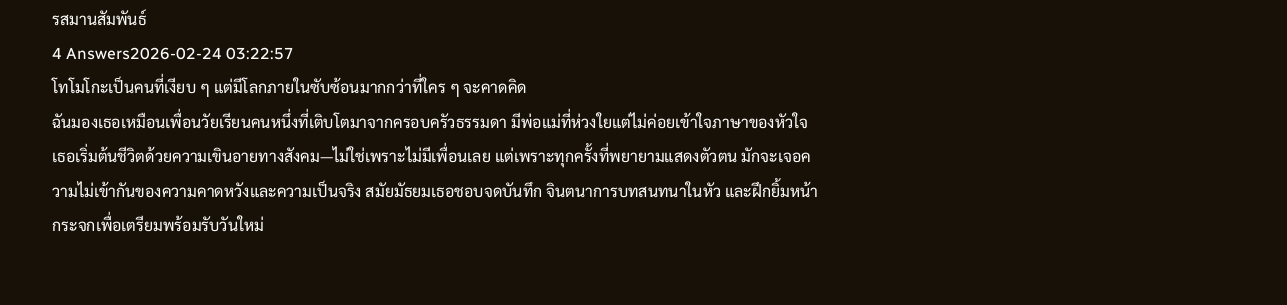รสมานสัมพันธ์
4 Answers2026-02-24 03:22:57
โทโมโกะเป็นคนที่เงียบ ๆ แต่มีโลกภายในซับซ้อนมากกว่าที่ใคร ๆ จะคาดคิด
ฉันมองเธอเหมือนเพื่อนวัยเรียนคนหนึ่งที่เติบโตมาจากครอบครัวธรรมดา มีพ่อแม่ที่ห่วงใยแต่ไม่ค่อยเข้าใจภาษาของหัวใจ เธอเริ่มต้นชีวิตด้วยความเขินอายทางสังคม—ไม่ใช่เพราะไม่มีเพื่อนเลย แต่เพราะทุกครั้งที่พยายามแสดงตัวตน มักจะเจอความไม่เข้ากันของความคาดหวังและความเป็นจริง สมัยมัธยมเธอชอบจดบันทึก จินตนาการบทสนทนาในหัว และฝึกยิ้มหน้ากระจกเพื่อเตรียมพร้อมรับวันใหม่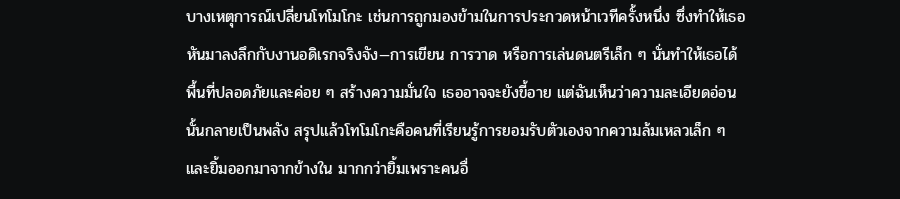บางเหตุการณ์เปลี่ยนโทโมโกะ เช่นการถูกมองข้ามในการประกวดหน้าเวทีครั้งหนึ่ง ซึ่งทำให้เธอหันมาลงลึกกับงานอดิเรกจริงจัง—การเขียน การวาด หรือการเล่นดนตรีเล็ก ๆ นั่นทำให้เธอได้พื้นที่ปลอดภัยและค่อย ๆ สร้างความมั่นใจ เธออาจจะยังขี้อาย แต่ฉันเห็นว่าความละเอียดอ่อนนั้นกลายเป็นพลัง สรุปแล้วโทโมโกะคือคนที่เรียนรู้การยอมรับตัวเองจากความล้มเหลวเล็ก ๆ และยิ้มออกมาจากข้างใน มากกว่ายิ้มเพราะคนอื่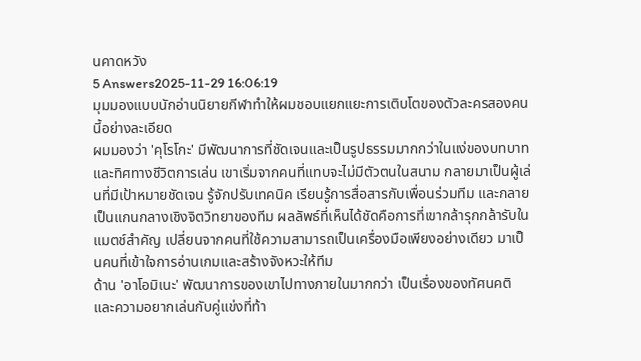นคาดหวัง
5 Answers2025-11-29 16:06:19
มุมมองแบบนักอ่านนิยายกีฬาทำให้ผมชอบแยกแยะการเติบโตของตัวละครสองคนนี้อย่างละเอียด
ผมมองว่า 'คุโรโกะ' มีพัฒนาการที่ชัดเจนและเป็นรูปธรรมมากกว่าในแง่ของบทบาทและทิศทางชีวิตการเล่น เขาเริ่มจากคนที่แทบจะไม่มีตัวตนในสนาม กลายมาเป็นผู้เล่นที่มีเป้าหมายชัดเจน รู้จักปรับเทคนิค เรียนรู้การสื่อสารกับเพื่อนร่วมทีม และกลายเป็นแกนกลางเชิงจิตวิทยาของทีม ผลลัพธ์ที่เห็นได้ชัดคือการที่เขากล้ารุกกล้ารับในแมตช์สำคัญ เปลี่ยนจากคนที่ใช้ความสามารถเป็นเครื่องมือเพียงอย่างเดียว มาเป็นคนที่เข้าใจการอ่านเกมและสร้างจังหวะให้ทีม
ด้าน 'อาโอมิเนะ' พัฒนาการของเขาไปทางภายในมากกว่า เป็นเรื่องของทัศนคติและความอยากเล่นกับคู่แข่งที่ท้า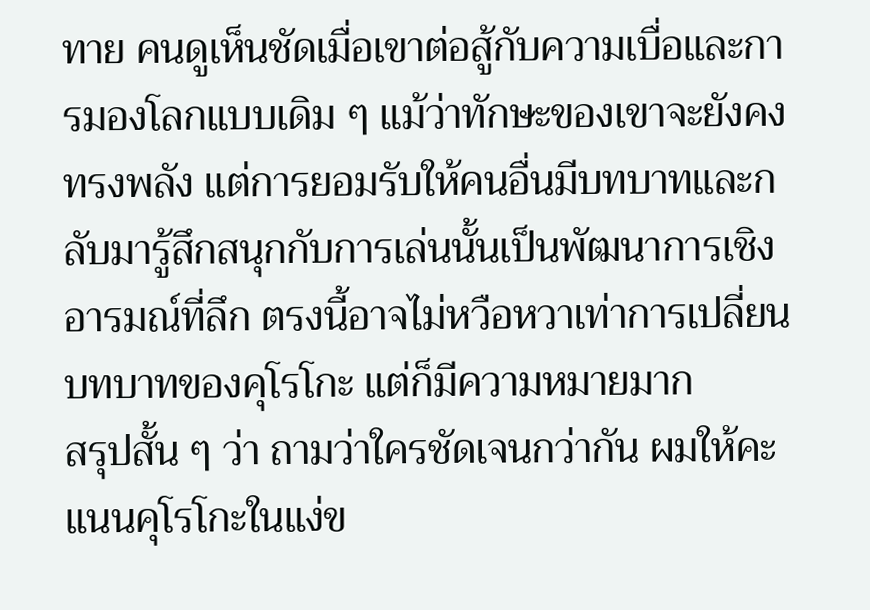ทาย คนดูเห็นชัดเมื่อเขาต่อสู้กับความเบื่อและการมองโลกแบบเดิม ๆ แม้ว่าทักษะของเขาจะยังคงทรงพลัง แต่การยอมรับให้คนอื่นมีบทบาทและกลับมารู้สึกสนุกกับการเล่นนั้นเป็นพัฒนาการเชิงอารมณ์ที่ลึก ตรงนี้อาจไม่หวือหวาเท่าการเปลี่ยนบทบาทของคุโรโกะ แต่ก็มีความหมายมาก
สรุปสั้น ๆ ว่า ถามว่าใครชัดเจนกว่ากัน ผมให้คะแนนคุโรโกะในแง่ข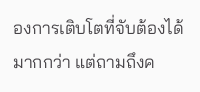องการเติบโตที่จับต้องได้มากกว่า แต่ถามถึงค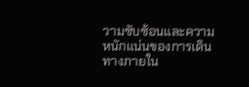วามซับซ้อนและความหนักแน่นของการเดินทางภายใน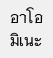อาโอมิเนะ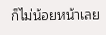ก็ไม่น้อยหน้าเลย